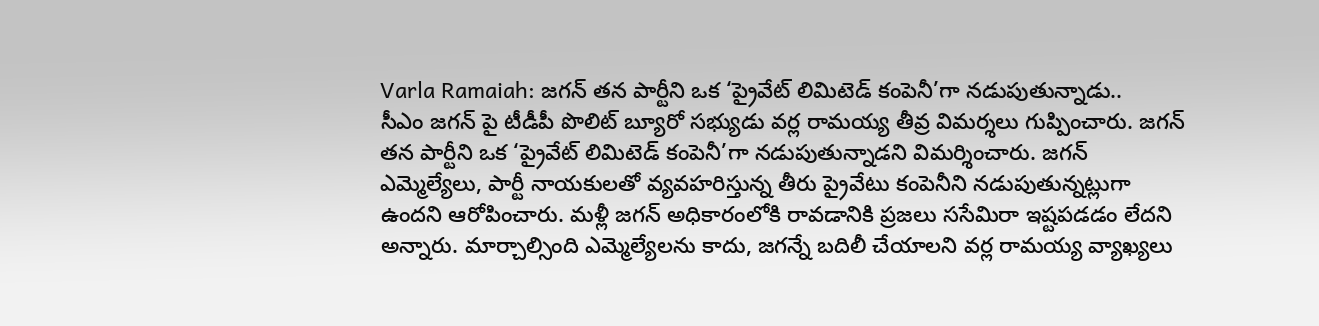Varla Ramaiah: జగన్ తన పార్టీని ఒక ‘ప్రైవేట్ లిమిటెడ్ కంపెనీ’గా నడుపుతున్నాడు..
సీఎం జగన్ పై టీడీపీ పొలిట్ బ్యూరో సభ్యుడు వర్ల రామయ్య తీవ్ర విమర్శలు గుప్పించారు. జగన్ తన పార్టీని ఒక ‘ప్రైవేట్ లిమిటెడ్ కంపెనీ’గా నడుపుతున్నాడని విమర్శించారు. జగన్ ఎమ్మెల్యేలు, పార్టీ నాయకులతో వ్యవహరిస్తున్న తీరు ప్రైవేటు కంపెనీని నడుపుతున్నట్లుగా ఉందని ఆరోపించారు. మళ్లీ జగన్ అధికారంలోకి రావడానికి ప్రజలు ససేమిరా ఇష్టపడడం లేదని అన్నారు. మార్చాల్సింది ఎమ్మెల్యేలను కాదు, జగన్నే బదిలీ చేయాలని వర్ల రామయ్య వ్యాఖ్యలు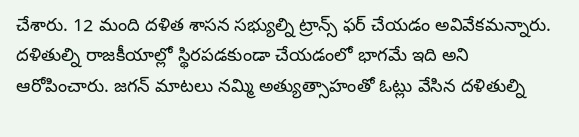చేశారు. 12 మంది దళిత శాసన సభ్యుల్ని ట్రాన్స్ ఫర్ చేయడం అవివేకమన్నారు. దళితుల్ని రాజకీయాల్లో స్థిరపడకుండా చేయడంలో భాగమే ఇది అని ఆరోపించారు. జగన్ మాటలు నమ్మి అత్యుత్సాహంతో ఓట్లు వేసిన దళితుల్ని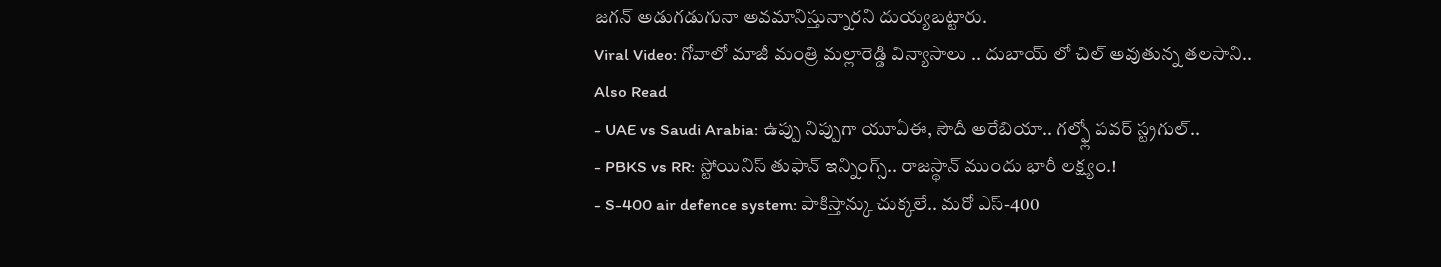జగన్ అడుగడుగునా అవమానిస్తున్నారని దుయ్యబట్టారు.
Viral Video: గోవాలో మాజీ మంత్రి మల్లారెడ్డి విన్యాసాలు .. దుబాయ్ లో చిల్ అవుతున్న తలసాని..
Also Read
- UAE vs Saudi Arabia: ఉప్పు నిప్పుగా యూఏఈ, సౌదీ అరేబియా.. గల్ఫ్లో పవర్ స్ట్రగుల్..
- PBKS vs RR: స్టోయినిస్ తుఫాన్ ఇన్నింగ్స్.. రాజస్థాన్ ముందు భారీ లక్ష్యం.!
- S-400 air defence system: పాకిస్తాన్కు చుక్కలే.. మరో ఎస్-400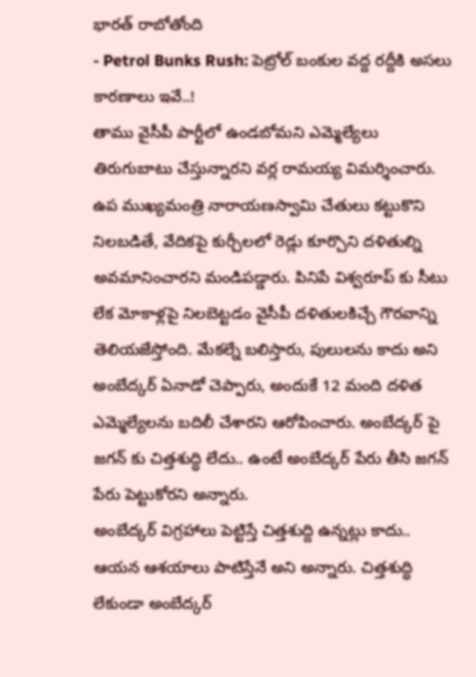భారత్ రాబోతోంది
- Petrol Bunks Rush: పెట్రోల్ బంకుల వద్ద రద్దీకి అసలు కారణాలు ఇవే..!
తాము వైసీపీ పార్టీలో ఉండబోమని ఎమ్మెల్యేలు తిరుగుబాటు చేస్తున్నారని వర్ల రామయ్య విమర్శించారు. ఉప ముఖ్యమంత్రి నారాయణస్వామి చేతులు కట్టుకొని నిలబడితే, వేదికపై కుర్చీలలో రెడ్లు కూర్చొని దళితుల్ని అవమానించారని మండిపడ్డారు. పినిపే విశ్వరూప్ కు సీటు లేక మోకాళ్లపై నిలబెట్టడం వైసీపీ దళితులకిచ్చే గౌరవాన్ని తెలియజేస్తోంది. మేకల్నే బలిస్తారు, పులులను కాదు అని అంబేద్కర్ ఏనాడో చెప్పారు, అందుకే 12 మంది దళిత ఎమ్మెల్యేలను బదిలీ చేశారని ఆరోపించారు. అంబేద్కర్ పై జగన్ కు చిత్తశుద్ధి లేదు.. ఉంటే అంబేద్కర్ పేరు తీసి జగన్ పేరు పెట్టుకోరని అన్నారు.
అంబేద్కర్ విగ్రహాలు పెట్టిస్తే చిత్తశుద్ది ఉన్నట్లు కాదు.. ఆయన ఆశయాలు పాటిస్తేనే అని అన్నారు. చిత్తశుద్ధి లేకుండా అంబేద్కర్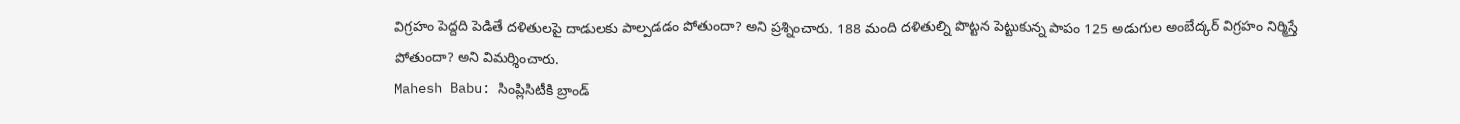విగ్రహం పెద్దది పెడితే దళితులపై దాడులకు పాల్పడడం పోతుందా? అని ప్రశ్నించారు. 188 మంది దళితుల్ని పొట్టన పెట్టుకున్న పాపం 125 అడుగుల అంబేద్కర్ విగ్రహం నిర్మిస్తే పోతుందా? అని విమర్శించారు.
Mahesh Babu: సింప్లిసిటీకి బ్రాండ్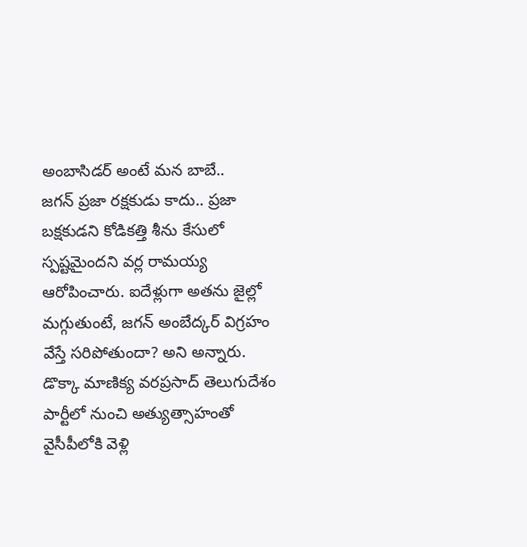అంబాసిడర్ అంటే మన బాబే..
జగన్ ప్రజా రక్షకుడు కాదు.. ప్రజా బక్షకుడని కోడికత్తి శీను కేసులో స్పష్టమైందని వర్ల రామయ్య ఆరోపించారు. ఐదేళ్లుగా అతను జైల్లో మగ్గుతుంటే, జగన్ అంబేద్కర్ విగ్రహం వేస్తే సరిపోతుందా? అని అన్నారు. డొక్కా మాణిక్య వరప్రసాద్ తెలుగుదేశం పార్టీలో నుంచి అత్యుత్సాహంతో వైసీపీలోకి వెళ్లి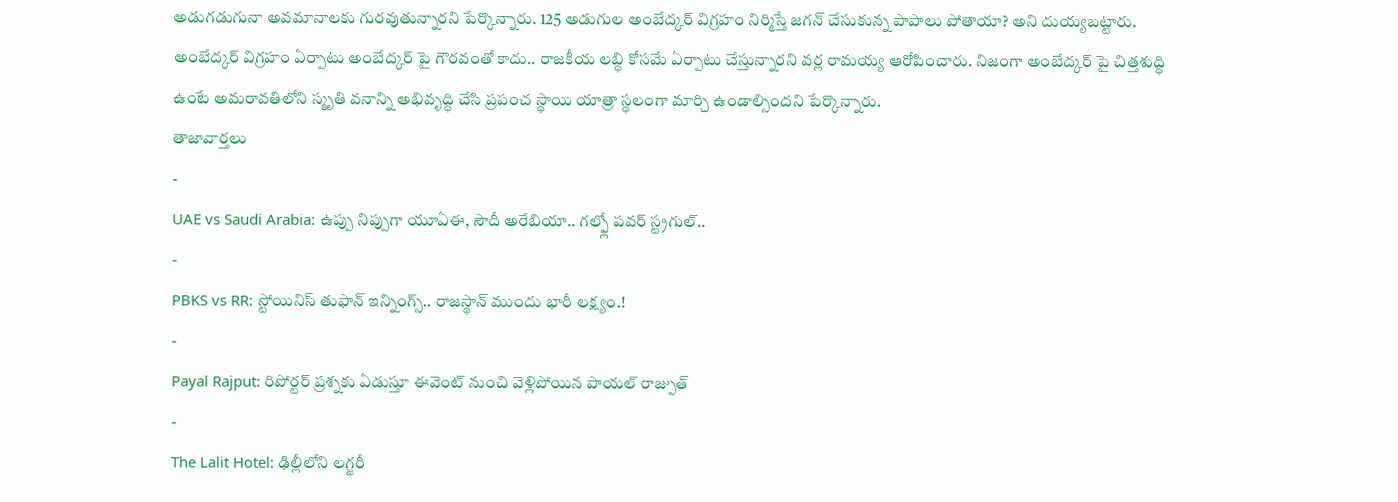అడుగడుగునా అవమానాలకు గురవుతున్నారని పేర్కొన్నారు. 125 అడుగుల అంబేద్కర్ విగ్రహం నిర్మిస్తే జగన్ చేసుకున్న పాపాలు పోతాయా? అని దుయ్యబట్టారు. అంబేద్కర్ విగ్రహం ఏర్పాటు అంబేద్కర్ పై గౌరవంతో కాదు.. రాజకీయ లబ్ధి కోసమే ఏర్పాటు చేస్తున్నారని వర్ల రామయ్య ఆరోపించారు. నిజంగా అంబేద్కర్ పై చిత్తశుద్ధి ఉంటే అమరావతిలోని స్మృతి వనాన్ని అభివృద్ధి చేసి ప్రపంచ స్థాయి యాత్రా స్థలంగా మార్చి ఉండాల్సిందని పేర్కొన్నారు.
తాజావార్తలు
-
UAE vs Saudi Arabia: ఉప్పు నిప్పుగా యూఏఈ, సౌదీ అరేబియా.. గల్ఫ్లో పవర్ స్ట్రగుల్..
-
PBKS vs RR: స్టోయినిస్ తుఫాన్ ఇన్నింగ్స్.. రాజస్థాన్ ముందు భారీ లక్ష్యం.!
-
Payal Rajput: రిపోర్టర్ ప్రశ్నకు ఏడుస్తూ ఈవెంట్ నుంచి వెళ్లిపోయిన పాయల్ రాజ్పుత్
-
The Lalit Hotel: ఢిల్లీలోని లగ్జరీ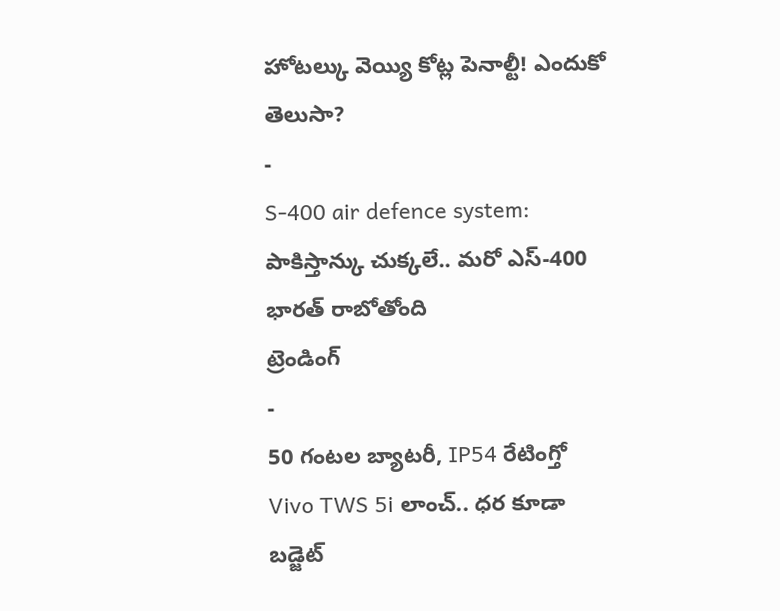హోటల్కు వెయ్యి కోట్ల పెనాల్టీ! ఎందుకో తెలుసా?
-
S-400 air defence system: పాకిస్తాన్కు చుక్కలే.. మరో ఎస్-400 భారత్ రాబోతోంది
ట్రెండింగ్
-
50 గంటల బ్యాటరీ, IP54 రేటింగ్తో Vivo TWS 5i లాంచ్.. ధర కూడా బడ్జెట్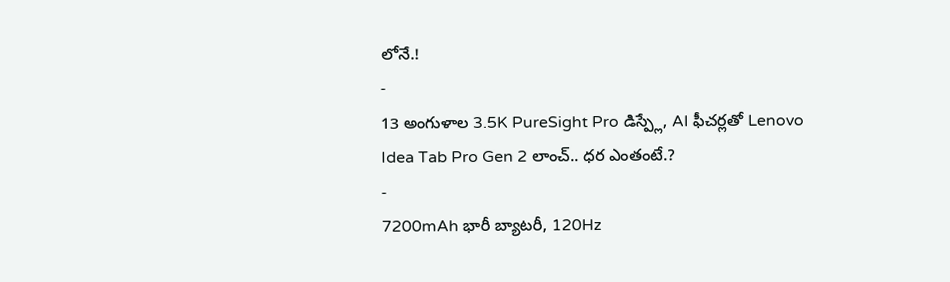లోనే.!
-
13 అంగుళాల 3.5K PureSight Pro డిస్ప్లే, AI ఫీచర్లతో Lenovo Idea Tab Pro Gen 2 లాంచ్.. ధర ఎంతంటే.?
-
7200mAh భారీ బ్యాటరీ, 120Hz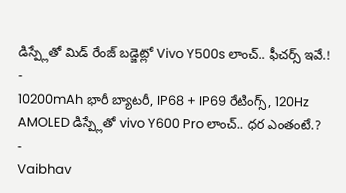డిస్ప్లేతో మిడ్ రేంజ్ బడ్జెట్లో Vivo Y500s లాంచ్.. ఫీచర్స్ ఇవే.!
-
10200mAh భారీ బ్యాటరీ, IP68 + IP69 రేటింగ్స్, 120Hz AMOLED డిస్ప్లేతో vivo Y600 Pro లాంచ్.. ధర ఎంతంటే.?
-
Vaibhav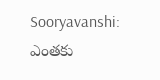Sooryavanshi: ఎంతకు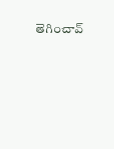తెగించావ్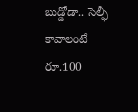బుడ్డోడా.. సెల్ఫీ కావాలంటే రూ.100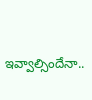ఇవ్వాల్సిందేనా..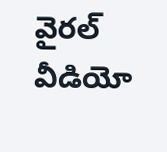వైరల్ వీడియో